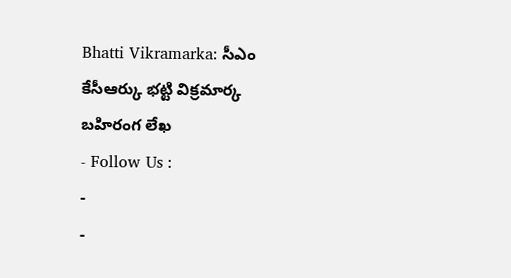Bhatti Vikramarka: సీఎం కేసీఆర్కు భట్టి విక్రమార్క బహిరంగ లేఖ
- Follow Us :
-
-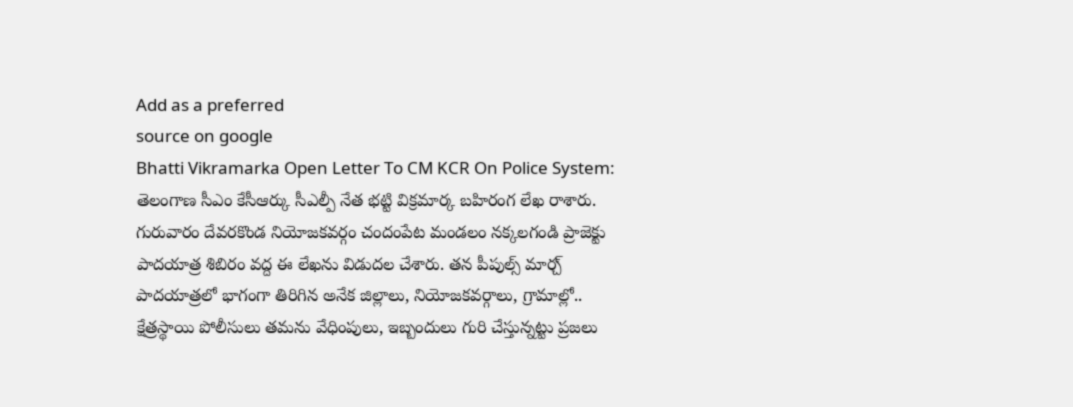Add as a preferred
source on google
Bhatti Vikramarka Open Letter To CM KCR On Police System: తెలంగాణ సీఎం కేసీఆర్కు సీఎల్పీ నేత భట్టి విక్రమార్క బహిరంగ లేఖ రాశారు. గురువారం దేవరకొండ నియోజకవర్గం చందంపేట మండలం నక్కలగండి ప్రాజెక్టు పాదయాత్ర శిబిరం వద్ద ఈ లేఖను విడుదల చేశారు. తన పీపుల్స్ మార్చ్ పాదయాత్రలో భాగంగా తిరిగిన అనేక జిల్లాలు, నియోజకవర్గాలు, గ్రామాల్లో.. క్షేత్రస్థాయి పోలీసులు తమను వేధింపులు, ఇబ్బందులు గురి చేస్తున్నట్టు ప్రజలు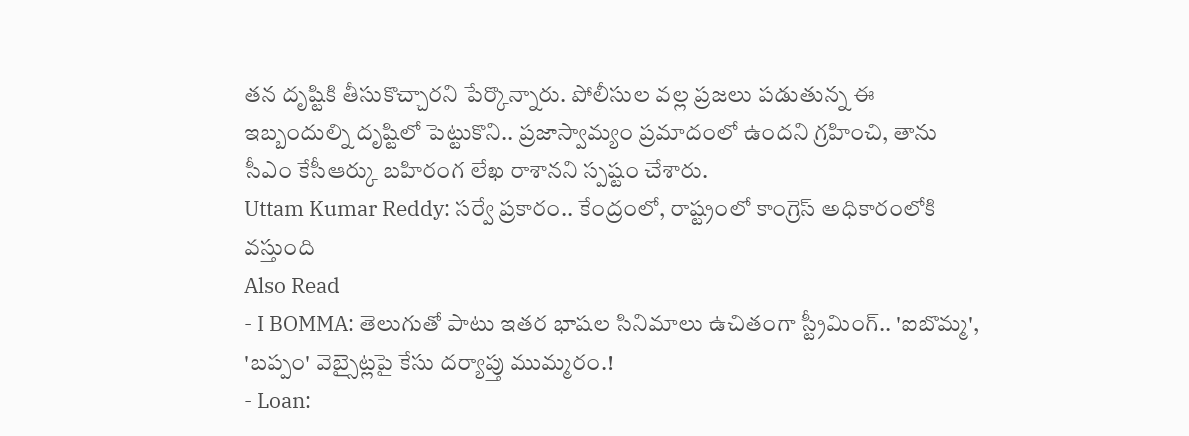తన దృష్టికి తీసుకొచ్చారని పేర్కొన్నారు. పోలీసుల వల్ల ప్రజలు పడుతున్న ఈ ఇబ్బందుల్ని దృష్టిలో పెట్టుకొని.. ప్రజాస్వామ్యం ప్రమాదంలో ఉందని గ్రహించి, తాను సీఎం కేసీఆర్కు బహిరంగ లేఖ రాశానని స్పష్టం చేశారు.
Uttam Kumar Reddy: సర్వే ప్రకారం.. కేంద్రంలో, రాష్ట్రంలో కాంగ్రెస్ అధికారంలోకి వస్తుంది
Also Read
- I BOMMA: తెలుగుతో పాటు ఇతర భాషల సినిమాలు ఉచితంగా స్ట్రీమింగ్.. 'ఐబొమ్మ', 'బప్పం' వెబ్సైట్లపై కేసు దర్యాప్తు ముమ్మరం.!
- Loan: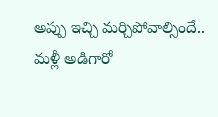అప్పు ఇచ్చి మర్చిపోవాల్సిందే.. మళ్లీ అడిగారో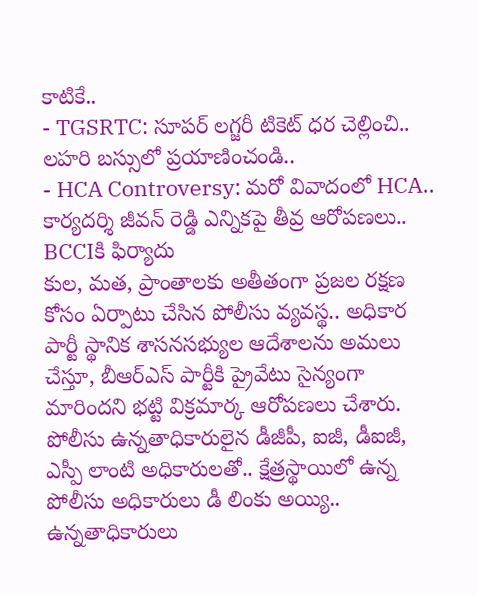కాటికే..
- TGSRTC: సూపర్ లగ్జరీ టికెట్ ధర చెల్లించి.. లహరి బస్సులో ప్రయాణించండి..
- HCA Controversy: మరో వివాదంలో HCA.. కార్యదర్శి జీవన్ రెడ్డి ఎన్నికపై తీవ్ర ఆరోపణలు.. BCCIకి ఫిర్యాదు
కుల, మత, ప్రాంతాలకు అతీతంగా ప్రజల రక్షణ కోసం ఏర్పాటు చేసిన పోలీసు వ్యవస్థ.. అధికార పార్టీ స్థానిక శాసనసభ్యుల ఆదేశాలను అమలు చేస్తూ, బీఆర్ఎస్ పార్టీకి ప్రైవేటు సైన్యంగా మారిందని భట్టి విక్రమార్క ఆరోపణలు చేశారు. పోలీసు ఉన్నతాధికారులైన డీజీపీ, ఐజీ, డీఐజీ, ఎస్పీ లాంటి అధికారులతో.. క్షేత్రస్థాయిలో ఉన్న పోలీసు అధికారులు డీ లింకు అయ్యి.. ఉన్నతాధికారులు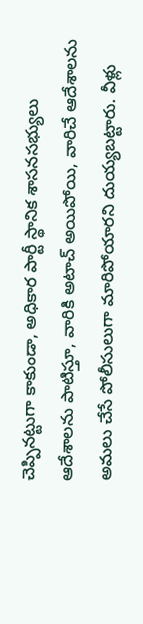చెప్పినట్టుగా కాకుండా, అధికార పార్టీ స్థానిక శాసనసభ్యులు ఆదేశాలను పాటిస్తూ, వారికి అటాచ్ అయిపోయి, వారిచే ఆదేశాలను అమలు చేసే పోలీసులుగా మారిపోయారని దుయ్యబట్టారు. వీళ్లు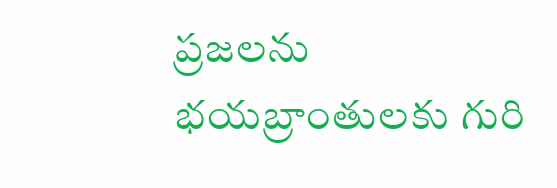ప్రజలను భయబ్రాంతులకు గురి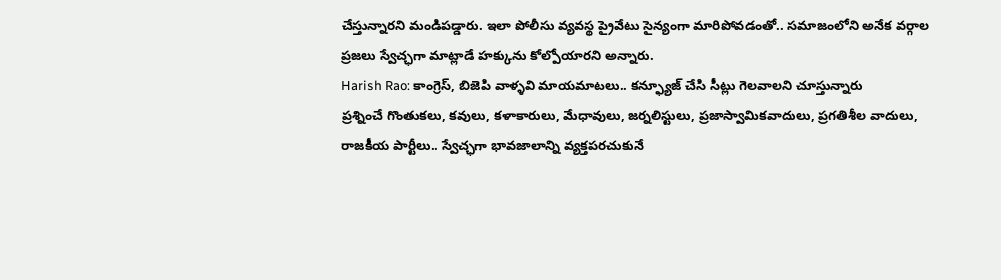చేస్తున్నారని మండిపడ్డారు. ఇలా పోలీసు వ్యవస్థ ప్రైవేటు సైన్యంగా మారిపోవడంతో.. సమాజంలోని అనేక వర్గాల ప్రజలు స్వేచ్ఛగా మాట్లాడే హక్కును కోల్పోయారని అన్నారు.
Harish Rao: కాంగ్రెస్, బిజెపి వాళ్ళవి మాయమాటలు.. కన్ఫ్యూజ్ చేసి సీట్లు గెలవాలని చూస్తున్నారు
ప్రశ్నించే గొంతుకలు, కవులు, కళాకారులు, మేధావులు, జర్నలిస్టులు, ప్రజాస్వామికవాదులు, ప్రగతిశీల వాదులు, రాజకీయ పార్టీలు.. స్వేచ్ఛగా భావజాలాన్ని వ్యక్తపరచుకునే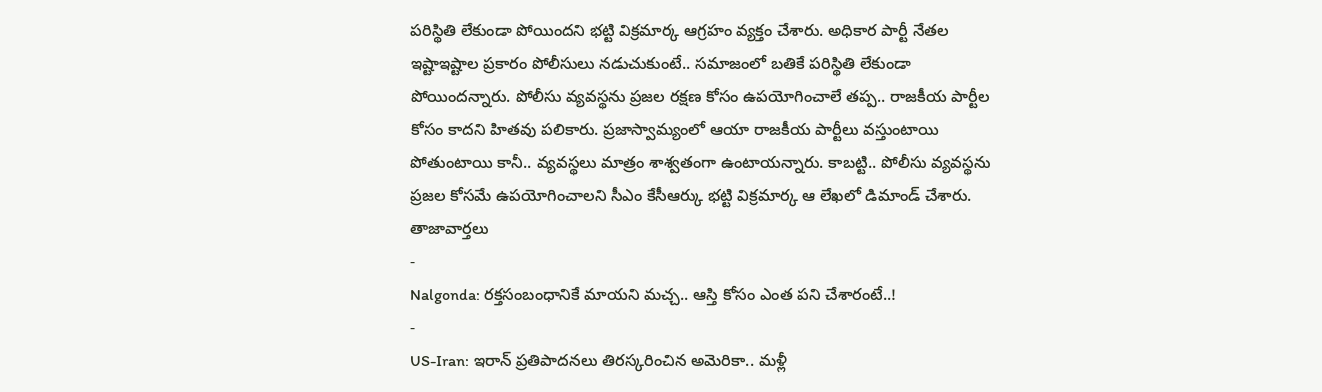పరిస్థితి లేకుండా పోయిందని భట్టి విక్రమార్క ఆగ్రహం వ్యక్తం చేశారు. అధికార పార్టీ నేతల ఇష్టాఇష్టాల ప్రకారం పోలీసులు నడుచుకుంటే.. సమాజంలో బతికే పరిస్థితి లేకుండా పోయిందన్నారు. పోలీసు వ్యవస్థను ప్రజల రక్షణ కోసం ఉపయోగించాలే తప్ప.. రాజకీయ పార్టీల కోసం కాదని హితవు పలికారు. ప్రజాస్వామ్యంలో ఆయా రాజకీయ పార్టీలు వస్తుంటాయి పోతుంటాయి కానీ.. వ్యవస్థలు మాత్రం శాశ్వతంగా ఉంటాయన్నారు. కాబట్టి.. పోలీసు వ్యవస్థను ప్రజల కోసమే ఉపయోగించాలని సీఎం కేసీఆర్కు భట్టి విక్రమార్క ఆ లేఖలో డిమాండ్ చేశారు.
తాజావార్తలు
-
Nalgonda: రక్తసంబంధానికే మాయని మచ్చ.. ఆస్తి కోసం ఎంత పని చేశారంటే..!
-
US-Iran: ఇరాన్ ప్రతిపాదనలు తిరస్కరించిన అమెరికా.. మళ్లీ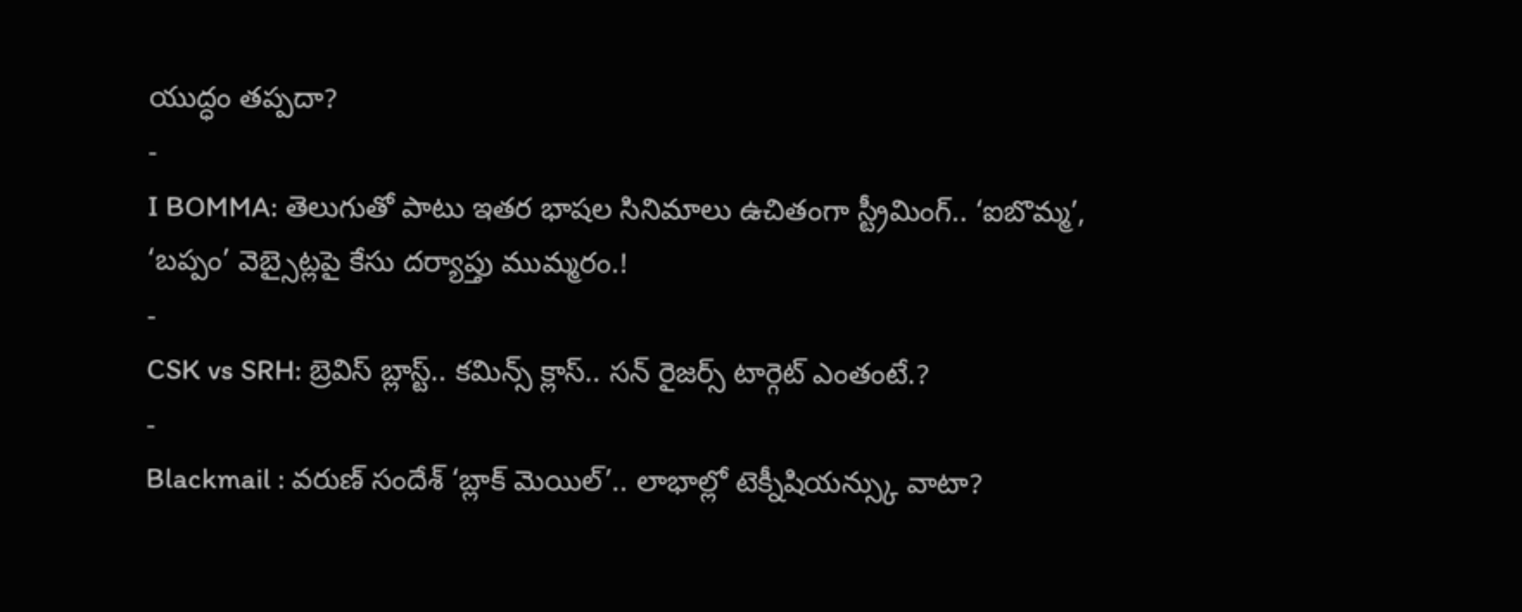యుద్ధం తప్పదా?
-
I BOMMA: తెలుగుతో పాటు ఇతర భాషల సినిమాలు ఉచితంగా స్ట్రీమింగ్.. ‘ఐబొమ్మ’, ‘బప్పం’ వెబ్సైట్లపై కేసు దర్యాప్తు ముమ్మరం.!
-
CSK vs SRH: బ్రెవిస్ బ్లాస్ట్.. కమిన్స్ క్లాస్.. సన్ రైజర్స్ టార్గెట్ ఎంతంటే.?
-
Blackmail : వరుణ్ సందేశ్ ‘బ్లాక్ మెయిల్’.. లాభాల్లో టెక్నీషియన్స్కు వాటా?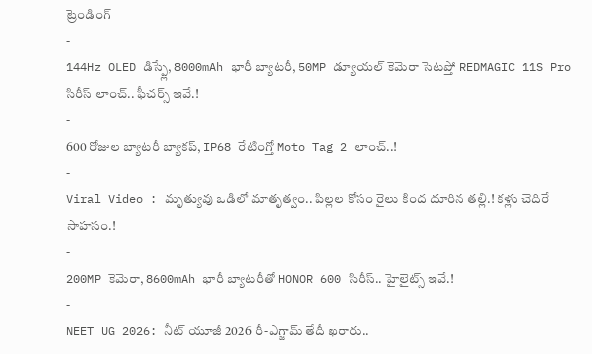ట్రెండింగ్
-
144Hz OLED డిస్ప్లే, 8000mAh భారీ బ్యాటరీ, 50MP డ్యూయల్ కెమెరా సెటప్తో REDMAGIC 11S Pro సిరీస్ లాంచ్.. ఫీచర్స్ ఇవే.!
-
600 రోజుల బ్యాటరీ బ్యాకప్, IP68 రేటింగ్తో Moto Tag 2 లాంచ్..!
-
Viral Video : మృత్యువు ఒడిలో మాతృత్వం.. పిల్లల కోసం రైలు కింద దూరిన తల్లి.! కళ్లు చెదిరే సాహసం.!
-
200MP కెమెరా, 8600mAh భారీ బ్యాటరీతో HONOR 600 సిరీస్.. హైలైట్స్ ఇవే.!
-
NEET UG 2026: నీట్ యూజీ 2026 రీ-ఎగ్జామ్ తేదీ ఖరారు..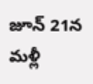జూన్ 21న మళ్లీ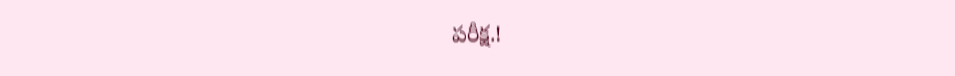పరీక్ష.!